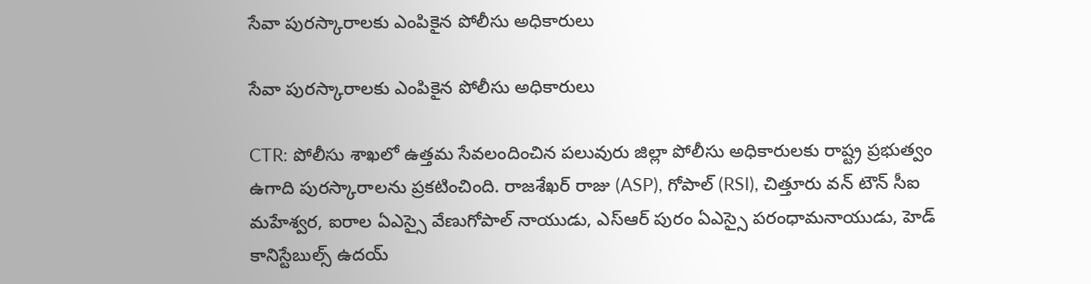సేవా పురస్కారాలకు ఎంపికైన పోలీసు అధికారులు

సేవా పురస్కారాలకు ఎంపికైన పోలీసు అధికారులు

CTR: పోలీసు శాఖలో ఉత్తమ సేవలందించిన పలువురు జిల్లా పోలీసు అధికారులకు రాష్ట్ర ప్రభుత్వం ఉగాది పురస్కారాలను ప్రకటించింది. రాజశేఖర్ రాజు (ASP), గోపాల్ (RSI), చిత్తూరు వన్ టౌన్ సీఐ మహేశ్వర, ఐరాల ఏఎస్సై వేణుగోపాల్ నాయుడు, ఎస్ఆర్ పురం ఏఎస్సై పరంధామనాయుడు, హెడ్ కానిస్టేబుల్స్ ఉదయ్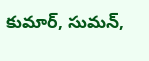కుమార్, సుమన్,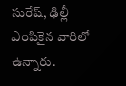సురేష్, ఢిల్లీ ఎంపికైన వారిలో ఉన్నారు.